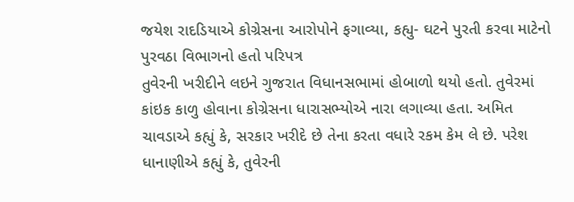જયેશ રાદડિયાએ કોગ્રેસના આરોપોને ફગાવ્યા, કહ્યુ- ઘટને પુરતી કરવા માટેનો પુરવઠા વિભાગનો હતો પરિપત્ર
તુવેરની ખરીદીને લઇને ગુજરાત વિધાનસભામાં હોબાળો થયો હતો. તુવેરમાં કાંઇક કાળુ હોવાના કોગ્રેસના ધારાસભ્યોએ નારા લગાવ્યા હતા. અમિત ચાવડાએ કહ્યું કે, સરકાર ખરીદે છે તેના કરતા વધારે રકમ કેમ લે છે. પરેશ ધાનાણીએ કહ્યું કે, તુવેરની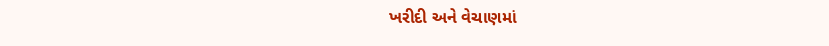ખરીદી અને વેચાણમાં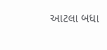આટલા બધા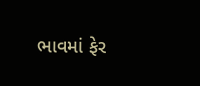ભાવમાં ફેર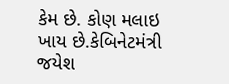કેમ છે. કોણ મલાઇ ખાય છે.કેબિનેટમંત્રી જયેશ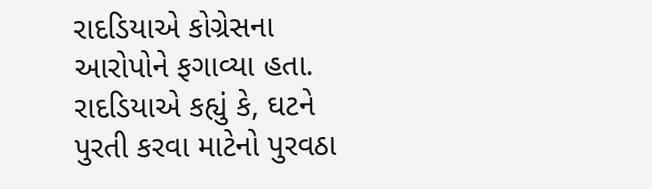રાદડિયાએ કોગ્રેસના આરોપોને ફગાવ્યા હતા. રાદડિયાએ કહ્યું કે, ઘટને પુરતી કરવા માટેનો પુરવઠા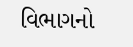વિભાગનો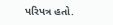પરિપત્ર હતો.